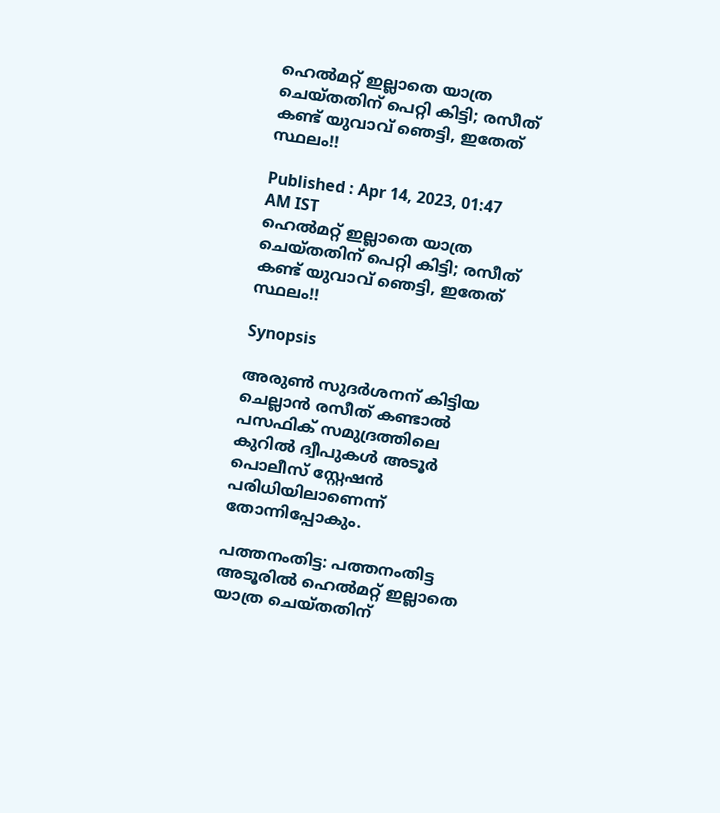ഹെൽമറ്റ് ഇല്ലാതെ യാത്ര ചെയ്തതിന് പെറ്റി കിട്ടി; രസീത് കണ്ട് യുവാവ് ഞെട്ടി, ഇതേത് സ്ഥലം!!

Published : Apr 14, 2023, 01:47 AM IST
ഹെൽമറ്റ് ഇല്ലാതെ യാത്ര ചെയ്തതിന് പെറ്റി കിട്ടി; രസീത് കണ്ട് യുവാവ് ഞെട്ടി, ഇതേത് സ്ഥലം!!

Synopsis

അരുൺ സുദർശനന് കിട്ടിയ ചെല്ലാൻ രസീത് കണ്ടാൽ പസഫിക് സമുദ്രത്തിലെ കുറിൽ ദ്വീപുകൾ അടൂർ പൊലീസ് സ്റ്റേഷൻ പരിധിയിലാണെന്ന് തോന്നിപ്പോകും.

പത്തനംതിട്ട: പത്തനംതിട്ട അടൂരിൽ ഹെൽമറ്റ് ഇല്ലാതെ യാത്ര ചെയ്തതിന്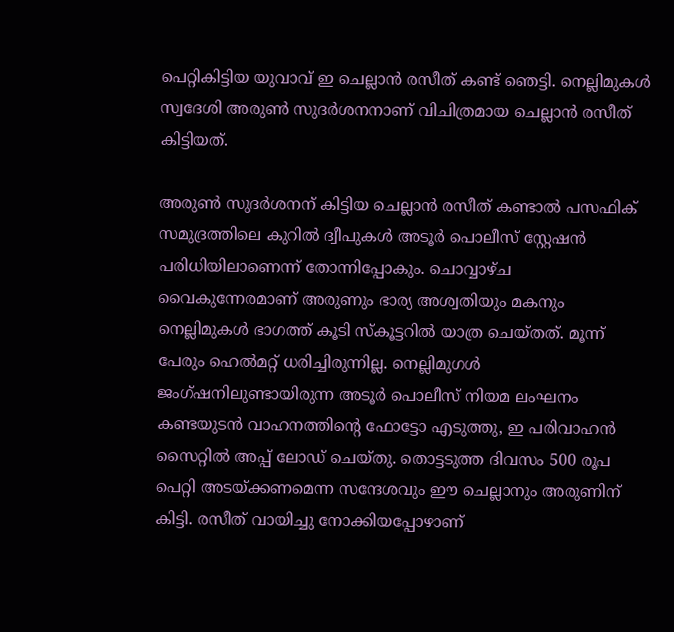പെറ്റികിട്ടിയ യുവാവ് ഇ ചെല്ലാൻ രസീത് കണ്ട് ഞെട്ടി. നെല്ലിമുകൾ സ്വദേശി അരുൺ സുദർശനനാണ് വിചിത്രമായ ചെല്ലാൻ രസീത് കിട്ടിയത്.

അരുൺ സുദർശനന് കിട്ടിയ ചെല്ലാൻ രസീത് കണ്ടാൽ പസഫിക് സമുദ്രത്തിലെ കുറിൽ ദ്വീപുകൾ അടൂർ പൊലീസ് സ്റ്റേഷൻ പരിധിയിലാണെന്ന് തോന്നിപ്പോകും. ചൊവ്വാഴ്ച വൈകുന്നേരമാണ് അരുണും ഭാര്യ അശ്വതിയും മകനും നെല്ലിമുകൾ ഭാഗത്ത് കൂടി സ്കൂട്ടറിൽ യാത്ര ചെയ്തത്. മൂന്ന് പേരും ഹെൽമറ്റ് ധരിച്ചിരുന്നില്ല. നെല്ലിമുഗൾ ജംഗ്ഷനിലുണ്ടായിരുന്ന അടൂർ പൊലീസ് നിയമ ലംഘനം കണ്ടയുടൻ വാഹനത്തിന്റെ ഫോട്ടോ എടുത്തു, ഇ പരിവാഹൻ സൈറ്റിൽ അപ്പ് ലോഡ് ചെയ്തു. തൊട്ടടുത്ത ദിവസം 500 രൂപ പെറ്റി അടയ്ക്കണമെന്ന സന്ദേശവും ഈ ചെല്ലാനും അരുണിന് കിട്ടി. രസീത് വായിച്ചു നോക്കിയപ്പോഴാണ്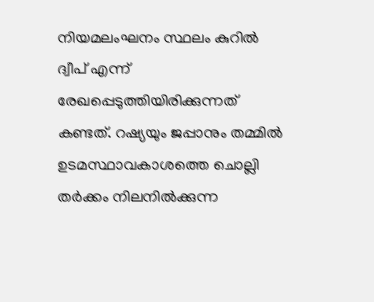നിയമലംഘനം സ്ഥലം കുറിൽ ദ്വീപ് എന്ന് രേഖപ്പെടുത്തിയിരിക്കുന്നത് കണ്ടത്. റഷ്യയും ജപ്പാനും തമ്മിൽ ഉടമസ്ഥാവകാശത്തെ ചൊല്ലി തർക്കം നിലനിൽക്കുന്ന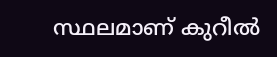സ്ഥലമാണ് കുറീൽ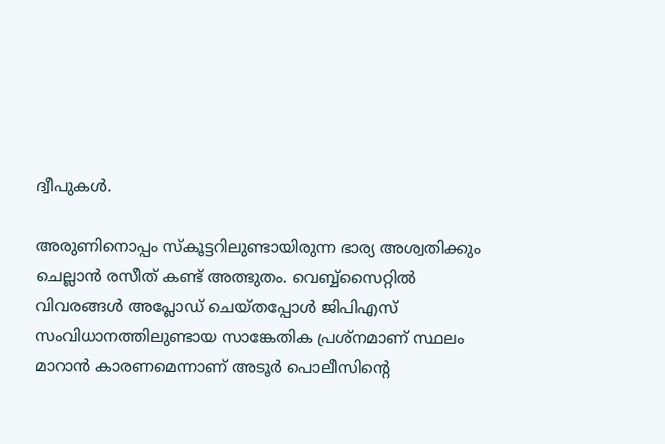ദ്വീപുകൾ.

അരുണിനൊപ്പം സ്കൂട്ടറിലുണ്ടായിരുന്ന ഭാര്യ അശ്വതിക്കും ചെല്ലാൻ രസീത് കണ്ട് അത്ഭുതം. വെബ്ബ്സൈറ്റിൽ വിവരങ്ങൾ അപ്ലോഡ് ചെയ്തപ്പോൾ ജിപിഎസ് സംവിധാനത്തിലുണ്ടായ സാങ്കേതിക പ്രശ്നമാണ് സ്ഥലം മാറാൻ കാരണമെന്നാണ് അടൂർ പൊലീസിന്റെ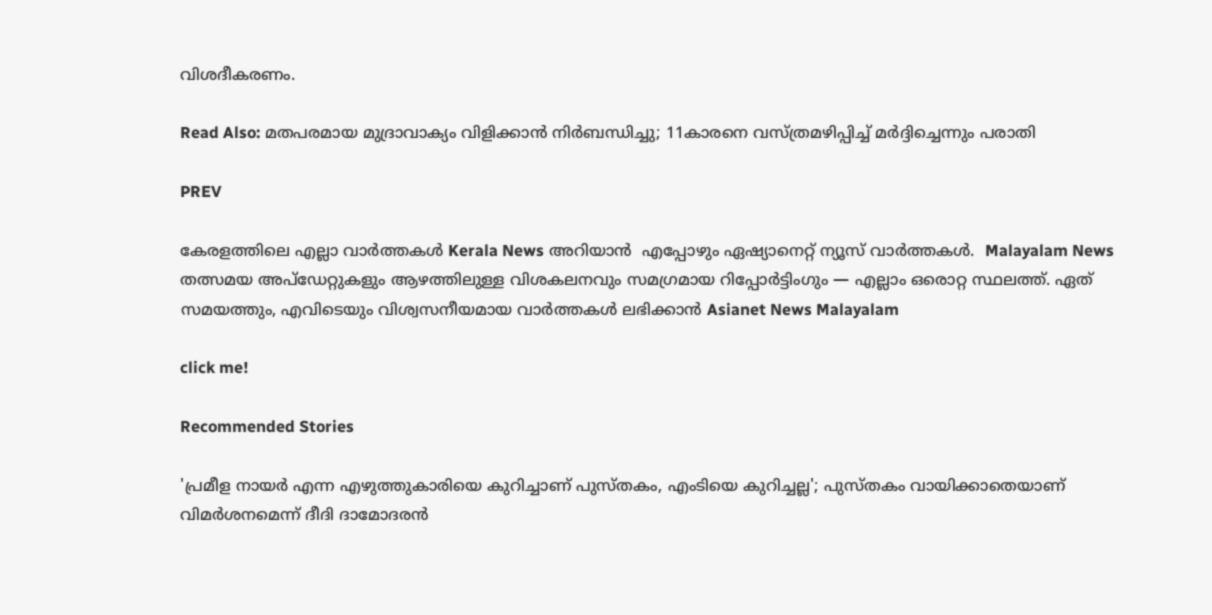വിശദീകരണം.

Read Also: മതപരമായ മുദ്രാവാക്യം വിളിക്കാൻ നിര്‍ബന്ധിച്ചു; 11കാരനെ വസ്ത്രമഴിപ്പിച്ച് മർദ്ദിച്ചെന്നും പരാതി

PREV

കേരളത്തിലെ എല്ലാ വാർത്തകൾ Kerala News അറിയാൻ  എപ്പോഴും ഏഷ്യാനെറ്റ് ന്യൂസ് വാർത്തകൾ.  Malayalam News   തത്സമയ അപ്‌ഡേറ്റുകളും ആഴത്തിലുള്ള വിശകലനവും സമഗ്രമായ റിപ്പോർട്ടിംഗും — എല്ലാം ഒരൊറ്റ സ്ഥലത്ത്. ഏത് സമയത്തും, എവിടെയും വിശ്വസനീയമായ വാർത്തകൾ ലഭിക്കാൻ Asianet News Malayalam

click me!

Recommended Stories

'പ്രമീള നായര്‍ എന്ന എഴുത്തുകാരിയെ കുറിച്ചാണ് പുസ്തകം, എംടിയെ കുറിച്ചല്ല'; പുസ്തകം വായിക്കാതെയാണ് വിമര്‍ശനമെന്ന് ദീദി ദാമോദരൻ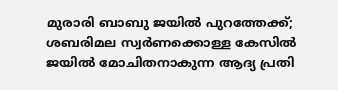മുരാരി ബാബു ജയിൽ പുറത്തേക്ക്; ശബരിമല സ്വർണക്കൊള്ള കേസിൽ ജയിൽ മോചിതനാകുന്ന ആദ്യ പ്രതി